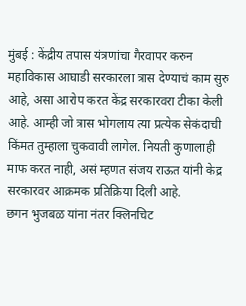मुंबई : केंद्रीय तपास यंत्रणांचा गैरवापर करुन महाविकास आघाडी सरकारला त्रास देण्याचं काम सुरु आहे, असा आरोप करत केंद्र सरकारवरा टीका केली आहे. आम्ही जो त्रास भोगलाय त्या प्रत्येक सेकंदाची किंमत तुम्हाला चुकवावी लागेल. नियती कुणालाही माफ करत नाही, असं म्हणत संजय राऊत यांनी केद्र सरकारवर आक्रमक प्रतिक्रिया दिली आहे.
छगन भुजबळ यांना नंतर क्लिनचिट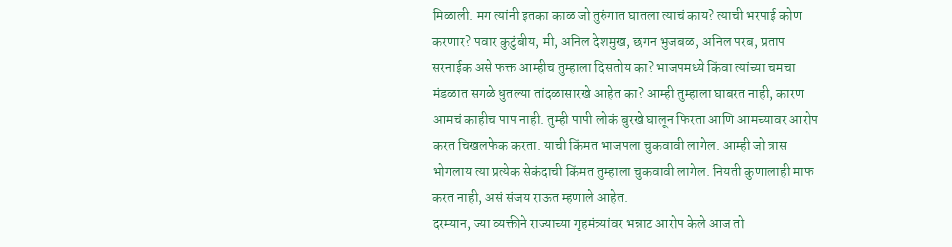मिळाली. मग त्यांनी इतका काळ जो तुरुंगात घातला त्याचं काय? त्याची भरपाई कोण करणार? पवार कुटुंबीय, मी, अनिल देशमुख, छगन भुजबळ, अनिल परब, प्रताप सरनाईक असे फक्त आम्हीच तुम्हाला दिसतोय का? भाजपमध्ये किंवा त्यांच्या चमचा मंडळात सगळे धुतल्या तांदळासारखे आहेत का? आम्ही तुम्हाला घाबरत नाही, कारण आमचं काहीच पाप नाही. तुम्ही पापी लोकं बुरखे घालून फिरता आणि आमच्यावर आरोप करत चिखलफेक करता. याची किंमत भाजपला चुकवावी लागेल. आम्ही जो त्रास भोगलाय त्या प्रत्येक सेकंदाची किंमत तुम्हाला चुकवावी लागेल. नियती कुणालाही माफ करत नाही, असं संजय राऊत म्हणाले आहेत.
दरम्यान, ज्या व्यक्तीने राज्याच्या गृहमंत्र्यांवर भन्नाट आरोप केले आज तो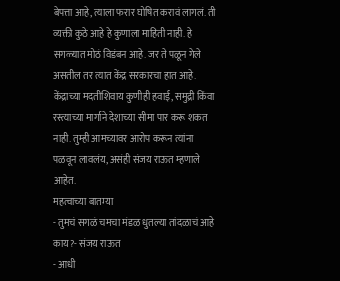बेपत्ता आहे, त्याला फरार घोषित करावं लागलं. ती व्यक्ती कुठे आहे हे कुणाला माहिती नाही. हे सगळ्यात मोठं विडंबन आहे. जर ते पळून गेले असतील तर त्यात केंद्र सरकारचा हात आहे. केंद्राच्या मदतीशिवाय कुणीही हवाई, समुद्री किंवा रस्त्याच्या मार्गाने देशाच्या सीमा पार करू शकत नाही. तुम्ही आमच्यावर आरोप करून त्यांना पळवून लावलंय, असंही संजय राऊत म्हणाले आहेत.
महत्वाच्या बातम्या
- तुमचं सगळं चमचा मंडळ धुतल्या तांदळाचं आहे काय?- संजय राऊत
- आधी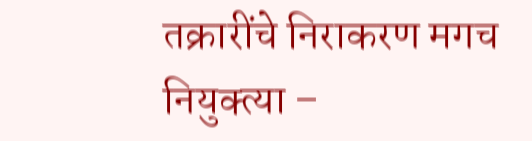तक्रारींचे निराकरण मगच नियुक्त्या –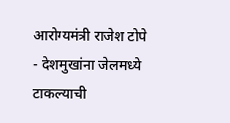आरोग्यमंत्री राजेश टोपे
- देशमुखांना जेलमध्ये टाकल्याची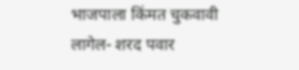भाजपाला किंमत चुकवावी लागेल- शरद पवार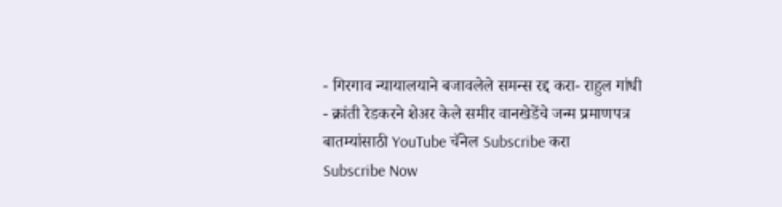- गिरगाव न्यायालयाने बजावलेले समन्स रद्द करा- राहुल गांधी
- क्रांती रेडकरने शेअर केले समीर वानखेडेंचे जन्म प्रमाणपत्र
बातम्यांसाठी YouTube चॅनेल Subscribe करा
Subscribe Now